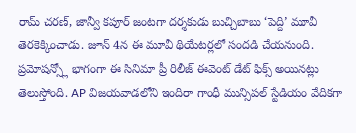రామ్ చరణ్, జాన్వీ కపూర్ జంటగా దర్శకుడు బుచ్చిబాబు ‘పెద్ది’ మూవీ తెరకెక్కించాడు. జూన్ 4న ఈ మూవీ థియేటర్లలో సందడి చేయనుంది. ప్రమోషన్స్లో భాగంగా ఈ సినిమా ప్రీ రిలీజ్ ఈవెంట్ డేట్ ఫిక్స్ అయినట్లు తెలుస్తోంది. AP విజయవాడలోని ఇందిరా గాంధీ మున్సిపల్ స్టేడియం వేదికగా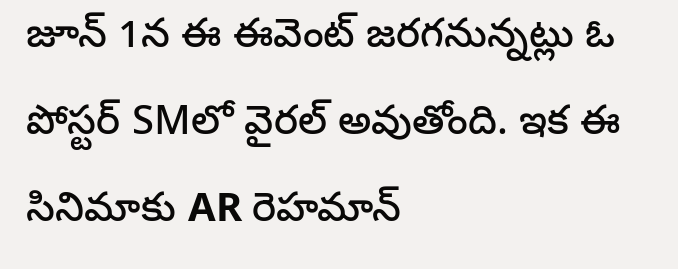జూన్ 1న ఈ ఈవెంట్ జరగనున్నట్లు ఓ పోస్టర్ SMలో వైరల్ అవుతోంది. ఇక ఈ సినిమాకు AR రెహమాన్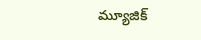మ్యూజిక్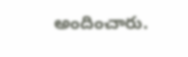అందించారు.